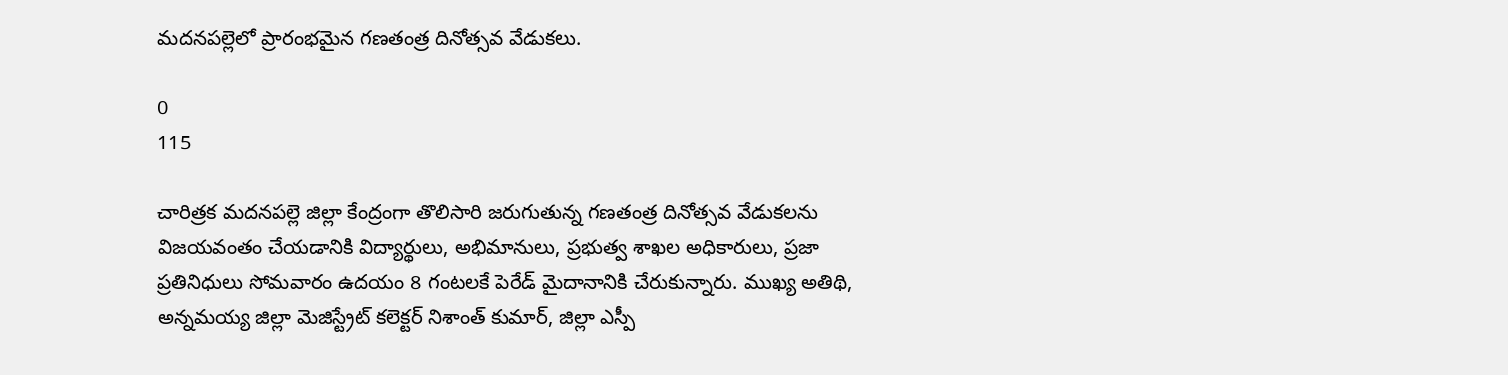మదనపల్లెలో ప్రారంభమైన గణతంత్ర దినోత్సవ వేడుకలు.

0
115

చారిత్రక మదనపల్లె జిల్లా కేంద్రంగా తొలిసారి జరుగుతున్న గణతంత్ర దినోత్సవ వేడుకలను విజయవంతం చేయడానికి విద్యార్థులు, అభిమానులు, ప్రభుత్వ శాఖల అధికారులు, ప్రజా ప్రతినిధులు సోమవారం ఉదయం 8 గంటలకే పెరేడ్ మైదానానికి చేరుకున్నారు. ముఖ్య అతిథి, అన్నమయ్య జిల్లా మెజిస్ట్రేట్ కలెక్టర్ నిశాంత్ కుమార్, జిల్లా ఎస్పీ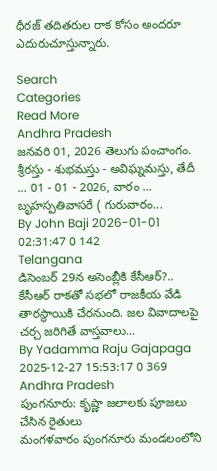ధీరజ్ తదితరుల రాక కోసం అందరూ ఎదురుచూస్తున్నారు.

Search
Categories
Read More
Andhra Pradesh
జనవరి 01, 2026 తెలుగు పంచాంగం.
శ్రీరస్తు - శుభమస్తు - అవిఘ్నమస్తు, తేదీ ... 01 - 01 - 2026, వారం ... బృహస్పతివాసరే ( గురువారం...
By John Baji 2026-01-01 02:31:47 0 142
Telangana
డిసెంబర్ 29న అసెంబ్లీకి కేసీఆర్?..
కేసీఆర్ రాకతో సభలో రాజకీయ వేడి తారస్థాయికి చేరనుంది. జల వివాదాలపై చర్చ జరిగితే వాస్తవాలు...
By Yadamma Raju Gajapaga 2025-12-27 15:53:17 0 369
Andhra Pradesh
పుంగనూరు: కృష్ణా జలాలకు పూజలు చేసిన రైతులు
మంగళవారం పుంగనూరు మండలంలోని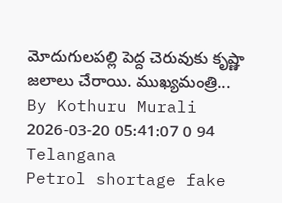మోదుగులపల్లి పెద్ద చెరువుకు కృష్ణా జలాలు చేరాయి. ముఖ్యమంత్రి...
By Kothuru Murali 2026-03-20 05:41:07 0 94
Telangana
Petrol shortage fake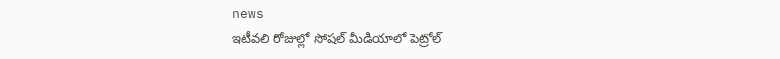news
ఇటీవలి రోజుల్లో సోషల్ మీడియాలో పెట్రోల్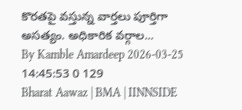కొరతపై వస్తున్న వార్తలు పూర్తిగా అసత్యం. అధికారిక వర్గాల...
By Kamble Amardeep 2026-03-25 14:45:53 0 129
Bharat Aawaz | BMA | IINNSIDE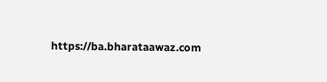https://ba.bharataawaz.com